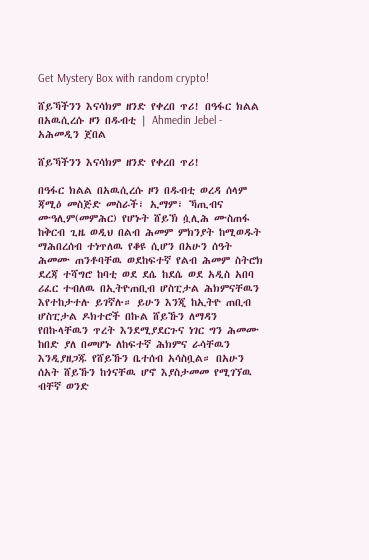Get Mystery Box with random crypto!

ሸይኻችንን እናሳክም ዘንድ የቀረበ ጥሪ! በዓፋር ክልል በአዉሲረሱ ዞን በዱብቲ | Ahmedin Jebel - አሕመዲን ጀበል

ሸይኻችንን እናሳክም ዘንድ የቀረበ ጥሪ!

በዓፋር ክልል በአዉሲረሱ ዞን በዱብቲ ወረዳ ሰላም ጃሚዕ መስጅድ መስራች፣ ኢማም፣ ኻጢብና ሙዓሊም(መምሕር) የሆኑት ሸይኽ ሷሊሕ ሙስጠፋ ከቅርብ ጊዜ ወዲህ በልብ ሕመም ምክንያት ከሚወዱት ማሕበረሰብ ተነጥለዉ የቆዩ ሲሆን በአሁን ሰዓት ሕመሙ ጠንቶባቸዉ ወደከፍተኛ የልብ ሕመም ስትሮክ ደረጃ ተሻግሮ ከባቲ ወደ ደሴ ከደሴ ወደ አዲስ አበባ ሪፈር ተብለዉ በኢትዮጠቢብ ሆስፒታል ሕክምናቸዉን እየተከታተሉ ይገኛሉ። ይሁን እንጂ ከኢትዮ ጠቢብ ሆስፒታል ዶክተሮች በኩል ሸይኹን ለማዳን የበኩላቸዉን ጥረት እንደሚያደርጉና ነገር ግን ሕመሙ ከበድ ያለ በመሆኑ ለከፍተኛ ሕክምና ራሳቸዉን እንዲያዘጋጁ የሸይኹን ቤተሰብ አሳስቧል። በአሁን ሰአት ሸይኹን ከጎናቸዉ ሆኖ እያስታመመ የሚገኘዉ ብቸኛ ወንድ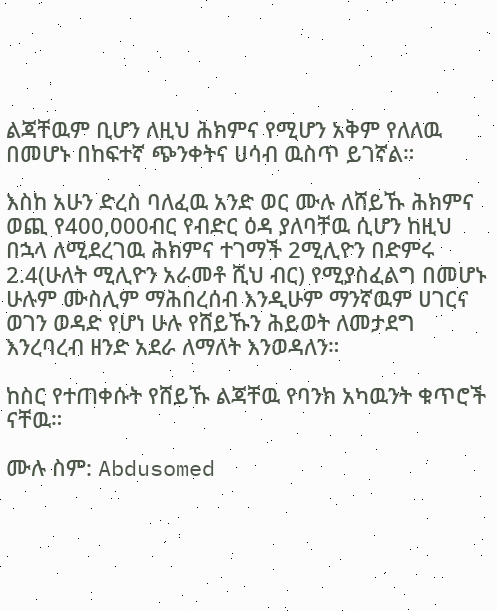ልጃቸዉም ቢሆን ለዚህ ሕክምና የሚሆን አቅም የለለዉ በመሆኑ በከፍተኛ ጭንቀትና ሀሳብ ዉስጥ ይገኛል።

እስከ አሁን ድረስ ባለፈዉ አንድ ወር ሙሉ ለሸይኹ ሕክምና ወጪ የ400,000ብር የብድር ዕዳ ያለባቸዉ ሲሆን ከዚህ በኋላ ለሚደረገዉ ሕክምና ተገማች 2ሚሊዮን በድምሩ 2.4(ሁለት ሚሊዮን አራመቶ ሺህ ብር) የሚያስፈልግ በመሆኑ ሁሉም ሙስሊም ማሕበረሰብ እንዲሁም ማንኛዉም ሀገርና ወገን ወዳድ የሆነ ሁሉ የሸይኹን ሕይወት ለመታደግ እንረባረብ ዘንድ አደራ ለማለት እንወዳለን።

ከስር የተጠቀሱት የሸይኹ ልጃቸዉ የባንክ አካዉንት ቁጥሮች ናቸዉ።

ሙሉ ስም: Abdusomed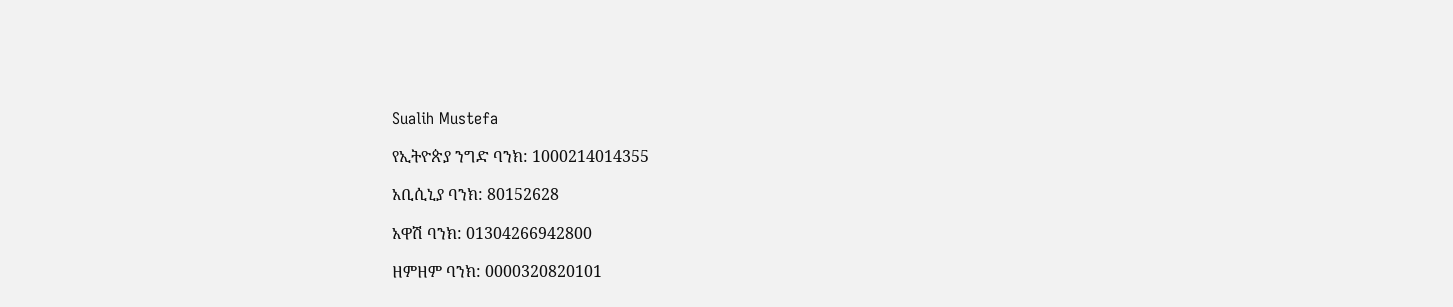Sualih Mustefa

የኢትዮጵያ ንግድ ባንክ: 1000214014355

አቢሲኒያ ባንክ: 80152628

አዋሽ ባንክ: 01304266942800

ዘምዘም ባንክ: 0000320820101